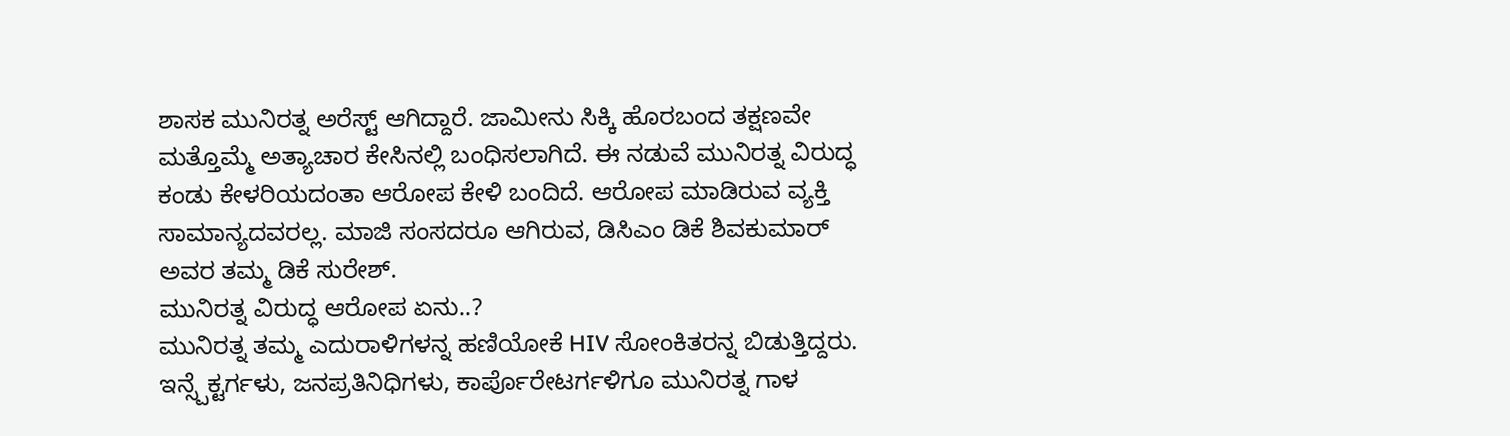ಶಾಸಕ ಮುನಿರತ್ನ ಅರೆಸ್ಟ್ ಆಗಿದ್ದಾರೆ. ಜಾಮೀನು ಸಿಕ್ಕಿ ಹೊರಬಂದ ತಕ್ಷಣವೇ ಮತ್ತೊಮ್ಮೆ ಅತ್ಯಾಚಾರ ಕೇಸಿನಲ್ಲಿ ಬಂಧಿಸಲಾಗಿದೆ. ಈ ನಡುವೆ ಮುನಿರತ್ನ ವಿರುದ್ಧ ಕಂಡು ಕೇಳರಿಯದಂತಾ ಆರೋಪ ಕೇಳಿ ಬಂದಿದೆ. ಆರೋಪ ಮಾಡಿರುವ ವ್ಯಕ್ತಿ ಸಾಮಾನ್ಯದವರಲ್ಲ. ಮಾಜಿ ಸಂಸದರೂ ಆಗಿರುವ, ಡಿಸಿಎಂ ಡಿಕೆ ಶಿವಕುಮಾರ್ ಅವರ ತಮ್ಮ ಡಿಕೆ ಸುರೇಶ್.
ಮುನಿರತ್ನ ವಿರುದ್ಧ ಆರೋಪ ಏನು..?
ಮುನಿರತ್ನ ತಮ್ಮ ಎದುರಾಳಿಗಳನ್ನ ಹಣಿಯೋಕೆ HIV ಸೋಂಕಿತರನ್ನ ಬಿಡುತ್ತಿದ್ದರು. ಇನ್ಸ್ಪೆಕ್ಟರ್ಗಳು, ಜನಪ್ರತಿನಿಧಿಗಳು, ಕಾರ್ಪೊರೇಟರ್ಗಳಿಗೂ ಮುನಿರತ್ನ ಗಾಳ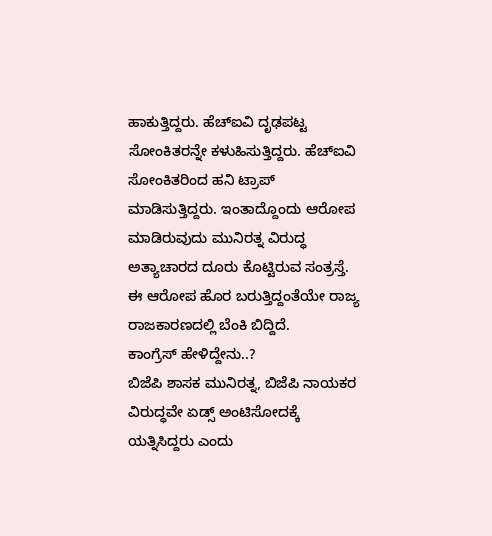ಹಾಕುತ್ತಿದ್ದರು. ಹೆಚ್ಐವಿ ದೃಢಪಟ್ಟ ಸೋಂಕಿತರನ್ನೇ ಕಳುಹಿಸುತ್ತಿದ್ದರು. ಹೆಚ್ಐವಿ ಸೋಂಕಿತರಿಂದ ಹನಿ ಟ್ರಾಪ್ ಮಾಡಿಸುತ್ತಿದ್ದರು. ಇಂತಾದ್ದೊಂದು ಆರೋಪ ಮಾಡಿರುವುದು ಮುನಿರತ್ನ ವಿರುದ್ಧ ಅತ್ಯಾಚಾರದ ದೂರು ಕೊಟ್ಟಿರುವ ಸಂತ್ರಸ್ತೆ. ಈ ಆರೋಪ ಹೊರ ಬರುತ್ತಿದ್ದಂತೆಯೇ ರಾಜ್ಯ ರಾಜಕಾರಣದಲ್ಲಿ ಬೆಂಕಿ ಬಿದ್ದಿದೆ.
ಕಾಂಗ್ರೆಸ್ ಹೇಳಿದ್ದೇನು..?
ಬಿಜೆಪಿ ಶಾಸಕ ಮುನಿರತ್ನ, ಬಿಜೆಪಿ ನಾಯಕರ ವಿರುದ್ಧವೇ ಏಡ್ಸ್ ಅಂಟಿಸೋದಕ್ಕೆ ಯತ್ನಿಸಿದ್ದರು ಎಂದು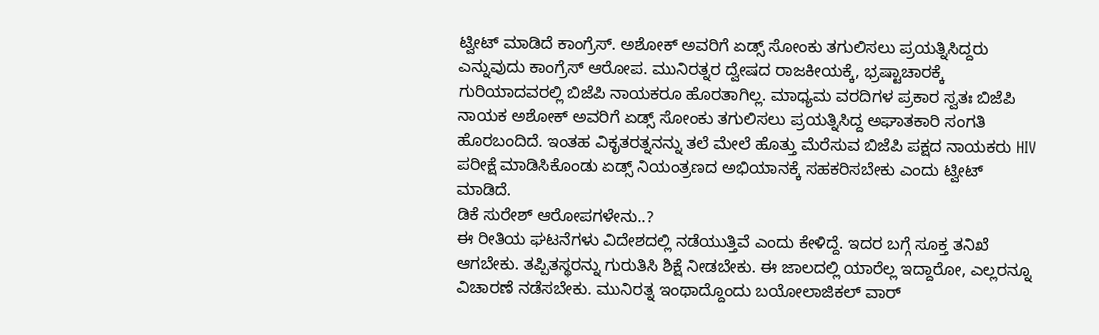ಟ್ವೀಟ್ ಮಾಡಿದೆ ಕಾಂಗ್ರೆಸ್. ಅಶೋಕ್ ಅವರಿಗೆ ಏಡ್ಸ್ ಸೋಂಕು ತಗುಲಿಸಲು ಪ್ರಯತ್ನಿಸಿದ್ದರು ಎನ್ನುವುದು ಕಾಂಗ್ರೆಸ್ ಆರೋಪ. ಮುನಿರತ್ನರ ದ್ವೇಷದ ರಾಜಕೀಯಕ್ಕೆ, ಭ್ರಷ್ಟಾಚಾರಕ್ಕೆ ಗುರಿಯಾದವರಲ್ಲಿ ಬಿಜೆಪಿ ನಾಯಕರೂ ಹೊರತಾಗಿಲ್ಲ. ಮಾಧ್ಯಮ ವರದಿಗಳ ಪ್ರಕಾರ ಸ್ವತಃ ಬಿಜೆಪಿ ನಾಯಕ ಅಶೋಕ್ ಅವರಿಗೆ ಏಡ್ಸ್ ಸೋಂಕು ತಗುಲಿಸಲು ಪ್ರಯತ್ನಿಸಿದ್ದ ಅಘಾತಕಾರಿ ಸಂಗತಿ ಹೊರಬಂದಿದೆ. ಇಂತಹ ವಿಕೃತರತ್ನನನ್ನು ತಲೆ ಮೇಲೆ ಹೊತ್ತು ಮೆರೆಸುವ ಬಿಜೆಪಿ ಪಕ್ಷದ ನಾಯಕರು HIV ಪರೀಕ್ಷೆ ಮಾಡಿಸಿಕೊಂಡು ಏಡ್ಸ್ ನಿಯಂತ್ರಣದ ಅಭಿಯಾನಕ್ಕೆ ಸಹಕರಿಸಬೇಕು ಎಂದು ಟ್ವೀಟ್ ಮಾಡಿದೆ.
ಡಿಕೆ ಸುರೇಶ್ ಆರೋಪಗಳೇನು..?
ಈ ರೀತಿಯ ಘಟನೆಗಳು ವಿದೇಶದಲ್ಲಿ ನಡೆಯುತ್ತಿವೆ ಎಂದು ಕೇಳಿದ್ದೆ. ಇದರ ಬಗ್ಗೆ ಸೂಕ್ತ ತನಿಖೆ ಆಗಬೇಕು. ತಪ್ಪಿತಸ್ಥರನ್ನು ಗುರುತಿಸಿ ಶಿಕ್ಷೆ ನೀಡಬೇಕು. ಈ ಜಾಲದಲ್ಲಿ ಯಾರೆಲ್ಲ ಇದ್ದಾರೋ, ಎಲ್ಲರನ್ನೂ ವಿಚಾರಣೆ ನಡೆಸಬೇಕು. ಮುನಿರತ್ನ ಇಂಥಾದ್ದೊಂದು ಬಯೋಲಾಜಿಕಲ್ ವಾರ್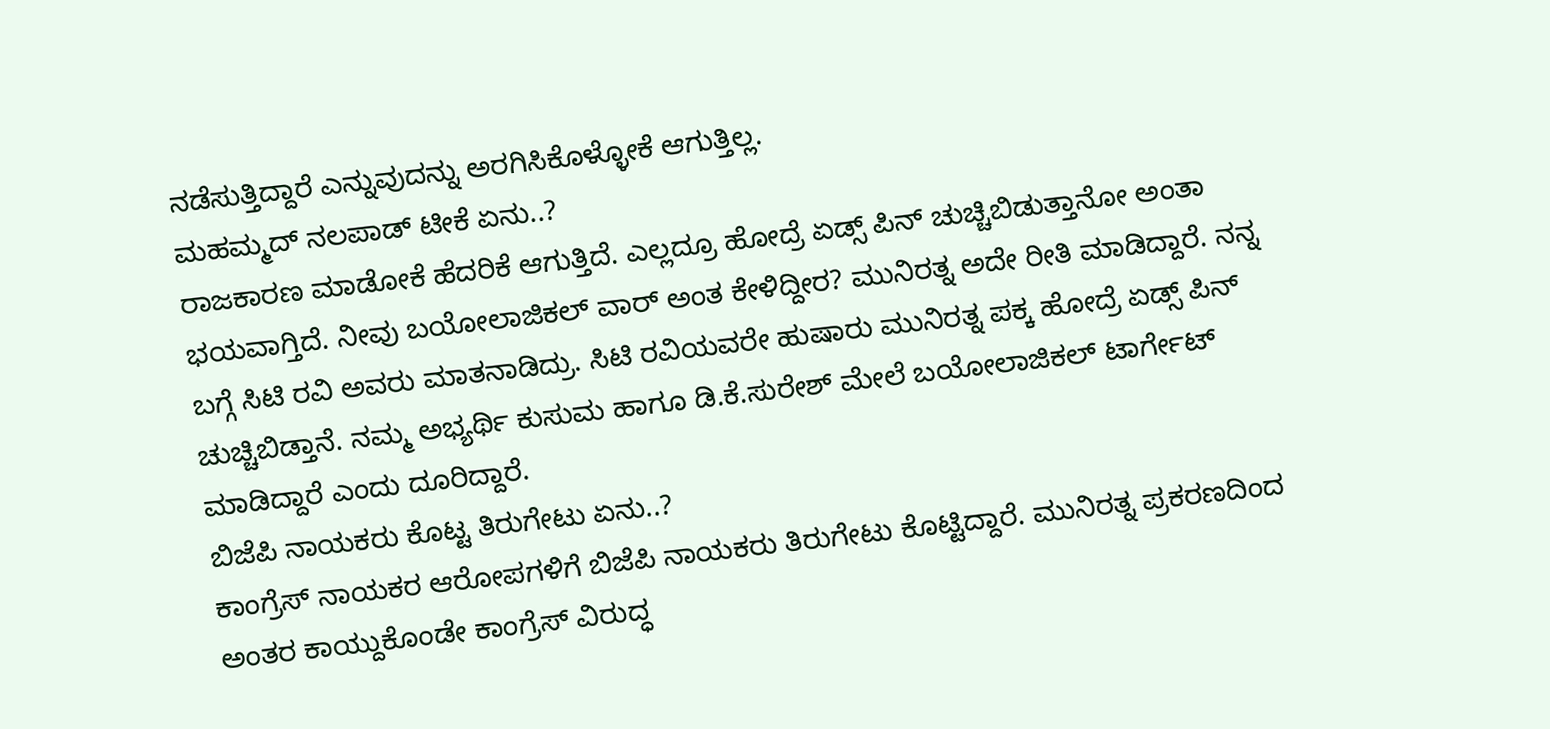ನಡೆಸುತ್ತಿದ್ದಾರೆ ಎನ್ನುವುದನ್ನು ಅರಗಿಸಿಕೊಳ್ಳೋಕೆ ಆಗುತ್ತಿಲ್ಲ.
ಮಹಮ್ಮದ್ ನಲಪಾಡ್ ಟೀಕೆ ಏನು..?
ರಾಜಕಾರಣ ಮಾಡೋಕೆ ಹೆದರಿಕೆ ಆಗುತ್ತಿದೆ. ಎಲ್ಲದ್ರೂ ಹೋದ್ರೆ ಏಡ್ಸ್ ಪಿನ್ ಚುಚ್ಚಿಬಿಡುತ್ತಾನೋ ಅಂತಾ ಭಯವಾಗ್ತಿದೆ. ನೀವು ಬಯೋಲಾಜಿಕಲ್ ವಾರ್ ಅಂತ ಕೇಳಿದ್ದೀರ? ಮುನಿರತ್ನ ಅದೇ ರೀತಿ ಮಾಡಿದ್ದಾರೆ. ನನ್ನ ಬಗ್ಗೆ ಸಿಟಿ ರವಿ ಅವರು ಮಾತನಾಡಿದ್ರು. ಸಿಟಿ ರವಿಯವರೇ ಹುಷಾರು ಮುನಿರತ್ನ ಪಕ್ಕ ಹೋದ್ರೆ ಏಡ್ಸ್ ಪಿನ್ ಚುಚ್ಚಿಬಿಡ್ತಾನೆ. ನಮ್ಮ ಅಭ್ಯರ್ಥಿ ಕುಸುಮ ಹಾಗೂ ಡಿ.ಕೆ.ಸುರೇಶ್ ಮೇಲೆ ಬಯೋಲಾಜಿಕಲ್ ಟಾರ್ಗೇಟ್ ಮಾಡಿದ್ದಾರೆ ಎಂದು ದೂರಿದ್ದಾರೆ.
ಬಿಜೆಪಿ ನಾಯಕರು ಕೊಟ್ಟ ತಿರುಗೇಟು ಏನು..?
ಕಾಂಗ್ರೆಸ್ ನಾಯಕರ ಆರೋಪಗಳಿಗೆ ಬಿಜೆಪಿ ನಾಯಕರು ತಿರುಗೇಟು ಕೊಟ್ಟಿದ್ದಾರೆ. ಮುನಿರತ್ನ ಪ್ರಕರಣದಿಂದ ಅಂತರ ಕಾಯ್ದುಕೊಂಡೇ ಕಾಂಗ್ರೆಸ್ ವಿರುದ್ಧ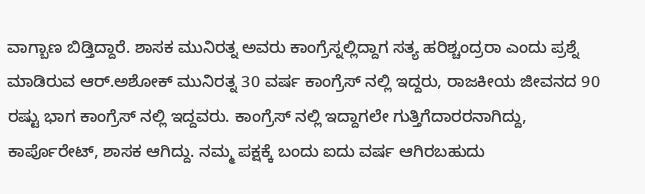ವಾಗ್ಬಾಣ ಬಿಡ್ತಿದ್ದಾರೆ. ಶಾಸಕ ಮುನಿರತ್ನ ಅವರು ಕಾಂಗ್ರೆಸ್ನಲ್ಲಿದ್ದಾಗ ಸತ್ಯ ಹರಿಶ್ಚಂದ್ರರಾ ಎಂದು ಪ್ರಶ್ನೆ ಮಾಡಿರುವ ಆರ್.ಅಶೋಕ್ ಮುನಿರತ್ನ 30 ವರ್ಷ ಕಾಂಗ್ರೆಸ್ ನಲ್ಲಿ ಇದ್ದರು, ರಾಜಕೀಯ ಜೀವನದ 90 ರಷ್ಟು ಭಾಗ ಕಾಂಗ್ರೆಸ್ ನಲ್ಲಿ ಇದ್ದವರು. ಕಾಂಗ್ರೆಸ್ ನಲ್ಲಿ ಇದ್ದಾಗಲೇ ಗುತ್ತಿಗೆದಾರರನಾಗಿದ್ದು, ಕಾರ್ಪೊರೇಟ್, ಶಾಸಕ ಆಗಿದ್ದು. ನಮ್ಮ ಪಕ್ಷಕ್ಕೆ ಬಂದು ಐದು ವರ್ಷ ಆಗಿರಬಹುದು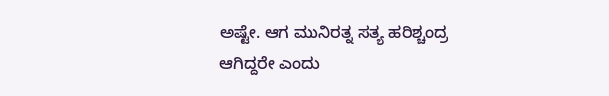ಅಷ್ಟೇ. ಆಗ ಮುನಿರತ್ನ ಸತ್ಯ ಹರಿಶ್ಚಂದ್ರ ಆಗಿದ್ದರೇ ಎಂದು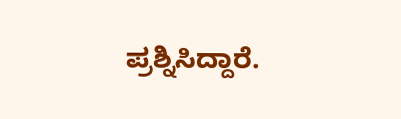ಪ್ರಶ್ನಿಸಿದ್ದಾರೆ.